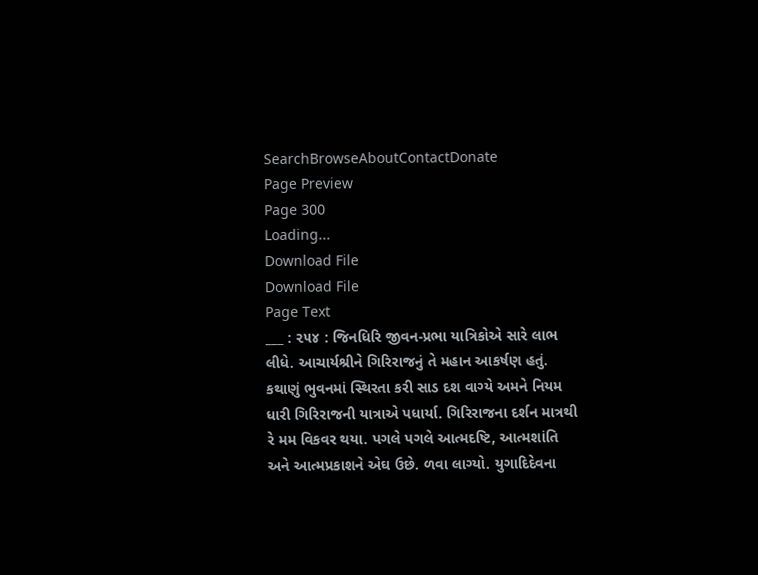SearchBrowseAboutContactDonate
Page Preview
Page 300
Loading...
Download File
Download File
Page Text
___ : ૨૫૪ : જિનધિરિ જીવન-પ્રભા યાત્રિકોએ સારે લાભ લીધે. આચાર્યશ્રીને ગિરિરાજનું તે મહાન આકર્ષણ હતું. કથાણું ભુવનમાં સ્થિરતા કરી સાડ દશ વાગ્યે અમને નિયમ ધારી ગિરિરાજની યાત્રાએ પધાર્યા. ગિરિરાજના દર્શન માત્રથી રે મમ વિકવર થયા. પગલે પગલે આત્મદષ્ટિ, આત્મશાંતિ અને આત્મપ્રકાશને એઘ ઉછે. ળવા લાગ્યો. યુગાદિદેવના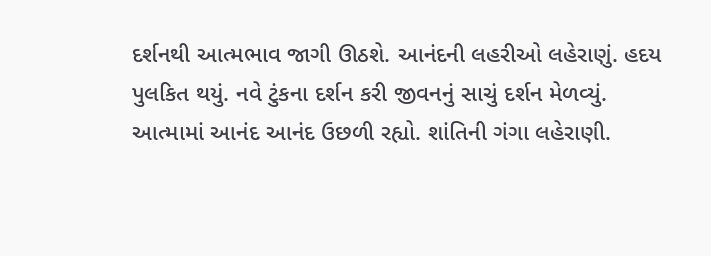દર્શનથી આત્મભાવ જાગી ઊઠશે. આનંદની લહરીઓ લહેરાણું. હદય પુલકિત થયું. નવે ટુંકના દર્શન કરી જીવનનું સાચું દર્શન મેળવ્યું. આત્મામાં આનંદ આનંદ ઉછળી રહ્યો. શાંતિની ગંગા લહેરાણી.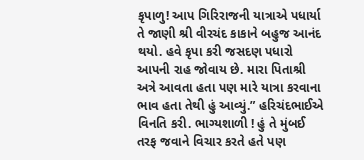કૃપાળુ! આપ ગિરિરાજની યાત્રાએ પધાર્યા તે જાણી શ્રી વીરચંદ કાકાને બહુજ આનંદ થયો. હવે કૃપા કરી જસદણ પધારો આપની રાહ જોવાય છે. મારા પિતાશ્રી અત્રે આવતા હતા પણ મારે યાત્રા કરવાના ભાવ હતા તેથી હું આવ્યું.” હરિચંદભાઈએ વિનતિ કરી. ભાગ્યશાળી ! હું તે મુંબઈ તરફ જવાને વિચાર કરતે હતે પણ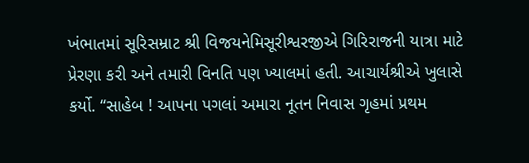ખંભાતમાં સૂરિસમ્રાટ શ્રી વિજયનેમિસૂરીશ્વરજીએ ગિરિરાજની યાત્રા માટે પ્રેરણા કરી અને તમારી વિનતિ પણ ખ્યાલમાં હતી. આચાર્યશ્રીએ ખુલાસે કર્યો. “સાહેબ ! આપના પગલાં અમારા નૂતન નિવાસ ગૃહમાં પ્રથમ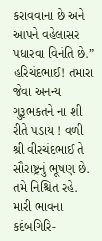કરાવવાના છે અને આપને વહેલાસર પધારવા વિનંતિ છે.” હરિચંદભાઈ! તમારા જેવા અનન્ય ગુરૂભકતને ના શી રીતે પડાય ! વળી શ્રી વીરચંદભાઈ તે સૌરાષ્ટ્રનું ભૂષણ છે. તમે નિશ્ચિત રહે. મારી ભાવના કદંબગિરિ-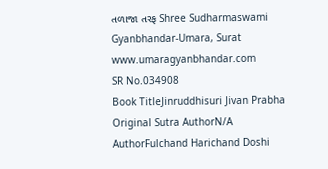તળાજા તરફ Shree Sudharmaswami Gyanbhandar-Umara, Surat www.umaragyanbhandar.com
SR No.034908
Book TitleJinruddhisuri Jivan Prabha
Original Sutra AuthorN/A
AuthorFulchand Harichand Doshi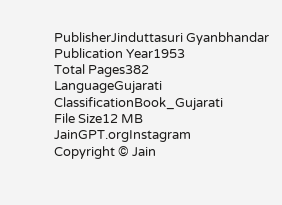PublisherJinduttasuri Gyanbhandar
Publication Year1953
Total Pages382
LanguageGujarati
ClassificationBook_Gujarati
File Size12 MB
JainGPT.orgInstagram
Copyright © Jain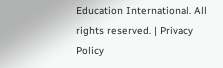Education International. All rights reserved. | Privacy Policy